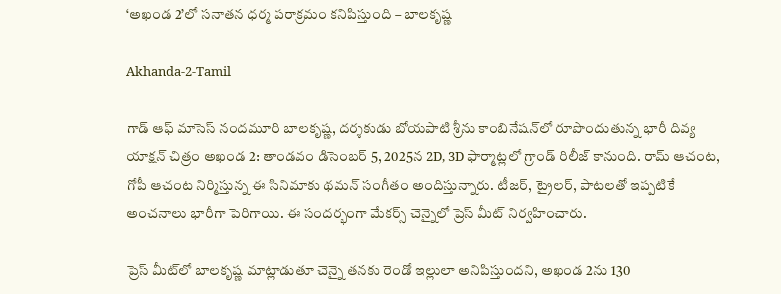‘అఖండ 2’లో సనాతన ధర్మ పరాక్రమం కనిపిస్తుంది – బాలకృష్ణ

Akhanda-2-Tamil

గాడ్ ఆఫ్ మాసెస్ నందమూరి బాలకృష్ణ, దర్శకుడు బోయపాటి శ్రీను కాంబినేషన్‌లో రూపొందుతున్న భారీ దివ్య యాక్షన్ చిత్రం అఖండ 2: తాండవం డిసెంబర్ 5, 2025న 2D, 3D ఫార్మాట్లలో గ్రాండ్ రిలీజ్ కానుంది. రామ్ ఆచంట, గోపీ ఆచంట నిర్మిస్తున్న ఈ సినిమాకు థమన్ సంగీతం అందిస్తున్నారు. టీజర్, ట్రైలర్, పాటలతో ఇప్పటికే అంచనాలు భారీగా పెరిగాయి. ఈ సందర్భంగా మేకర్స్ చెన్నైలో ప్రెస్ మీట్ నిర్వహించారు.

ప్రెస్ మీట్‌లో బాలకృష్ణ మాట్లాడుతూ చెన్నై తనకు రెండో ఇల్లులా అనిపిస్తుందని, అఖండ 2ను 130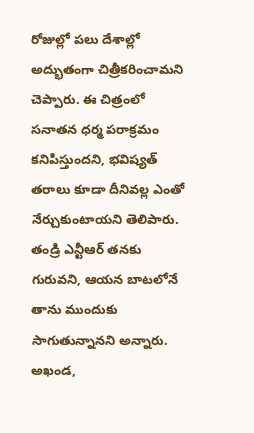రోజుల్లో పలు దేశాల్లో అద్భుతంగా చిత్రీకరించామని చెప్పారు. ఈ చిత్రంలో సనాతన ధర్మ పరాక్రమం కనిపిస్తుందని, భవిష్యత్ తరాలు కూడా దీనివల్ల ఎంతో నేర్చుకుంటాయని తెలిపారు. తండ్రి ఎన్టీఆర్ తనకు గురువని, ఆయన బాటలోనే తాను ముందుకు సాగుతున్నానని అన్నారు. అఖండ,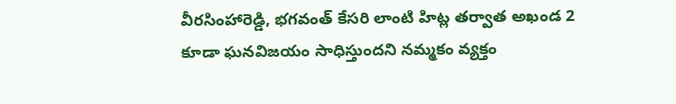వీరసింహారెడ్డి, భగవంత్ కేసరి లాంటి హిట్ల తర్వాత అఖండ 2 కూడా ఘనవిజయం సాధిస్తుందని నమ్మకం వ్యక్తం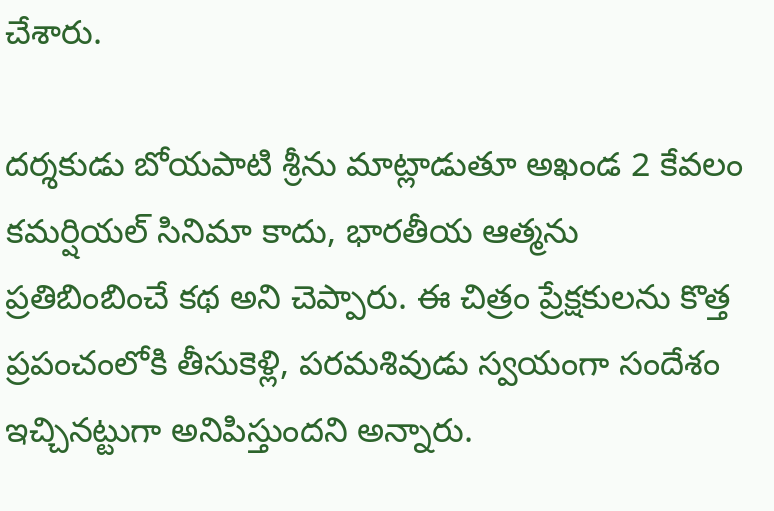చేశారు.

దర్శకుడు బోయపాటి శ్రీను మాట్లాడుతూ అఖండ 2 కేవలం కమర్షియల్ సినిమా కాదు, భారతీయ ఆత్మను ప్రతిబింబించే కథ అని చెప్పారు. ఈ చిత్రం ప్రేక్షకులను కొత్త ప్రపంచంలోకి తీసుకెళ్లి, పరమశివుడు స్వయంగా సందేశం ఇచ్చినట్టుగా అనిపిస్తుందని అన్నారు.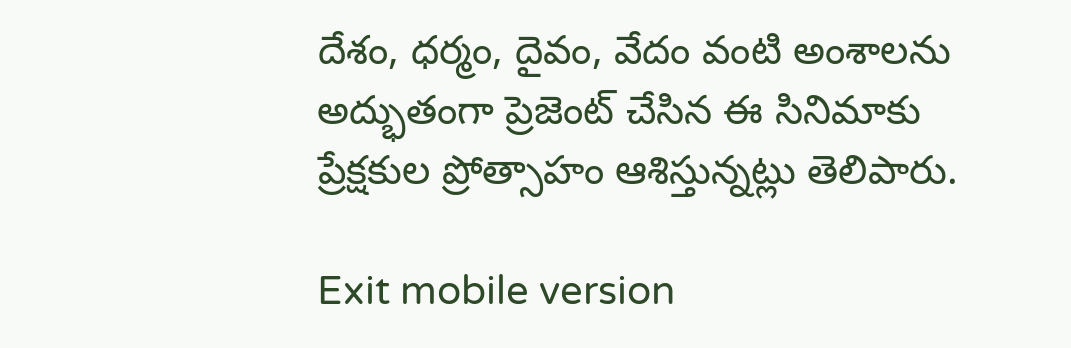దేశం, ధర్మం, దైవం, వేదం వంటి అంశాలను అద్భుతంగా ప్రెజెంట్ చేసిన ఈ సినిమాకు ప్రేక్షకుల ప్రోత్సాహం ఆశిస్తున్నట్లు తెలిపారు.

Exit mobile version